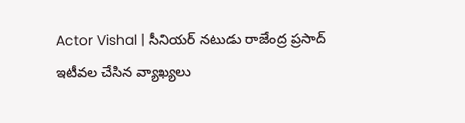Actor Vishal | సీనియర్ నటుడు రాజేంద్ర ప్రసాద్ ఇటీవల చేసిన వ్యాఖ్యలు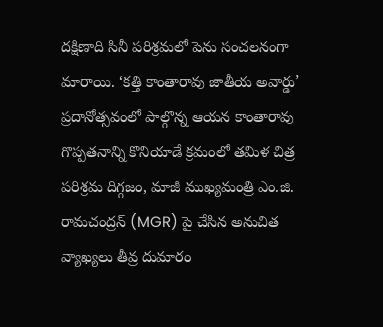దక్షిణాది సినీ పరిశ్రమలో పెను సంచలనంగా మారాయి. ‘కత్తి కాంతారావు జాతీయ అవార్డు’ ప్రదానోత్సవంలో పాల్గొన్న ఆయన కాంతారావు గొప్పతనాన్ని కొనియాడే క్రమంలో తమిళ చిత్ర పరిశ్రమ దిగ్గజం, మాజీ ముఖ్యమంత్రి ఎం.జి. రామచంద్రన్ (MGR) పై చేసిన అనుచిత వ్యాఖ్యలు తీవ్ర దుమారం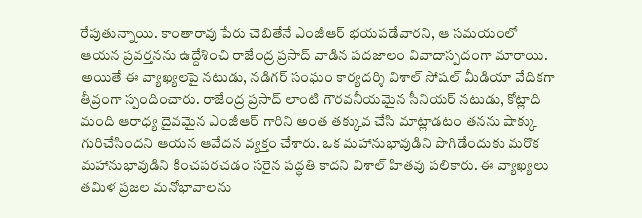రేపుతున్నాయి. కాంతారావు పేరు చెబితేనే ఎంజీఆర్ భయపడేవారని, ఆ సమయంలో ఆయన ప్రవర్తనను ఉద్దేశించి రాజేంద్ర ప్రసాద్ వాడిన పదజాలం వివాదాస్పదంగా మారాయి.
అయితే ఈ వ్యాఖ్యలపై నటుడు, నడిగర్ సంఘం కార్యదర్శి విశాల్ సోషల్ మీడియా వేదికగా తీవ్రంగా స్పందించారు. రాజేంద్ర ప్రసాద్ లాంటి గౌరవనీయమైన సీనియర్ నటుడు, కోట్లాది మంది ఆరాధ్య దైవమైన ఎంజీఆర్ గారిని అంత తక్కువ చేసి మాట్లాడటం తనను షాక్కు గురిచేసిందని ఆయన ఆవేదన వ్యక్తం చేశారు. ఒక మహానుభావుడిని పొగిడేందుకు మరొక మహానుభావుడిని కించపరచడం సరైన పద్ధతి కాదని విశాల్ హితవు పలికారు. ఈ వ్యాఖ్యలు తమిళ ప్రజల మనోభావాలను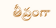తీవ్రంగా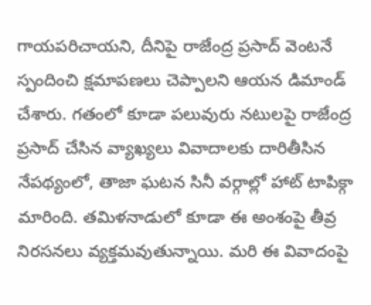గాయపరిచాయని, దీనిపై రాజేంద్ర ప్రసాద్ వెంటనే స్పందించి క్షమాపణలు చెప్పాలని ఆయన డిమాండ్ చేశారు. గతంలో కూడా పలువురు నటులపై రాజేంద్ర ప్రసాద్ చేసిన వ్యాఖ్యలు వివాదాలకు దారితీసిన నేపథ్యంలో, తాజా ఘటన సినీ వర్గాల్లో హాట్ టాపిక్గా మారింది. తమిళనాడులో కూడా ఈ అంశంపై తీవ్ర నిరసనలు వ్యక్తమవుతున్నాయి. మరి ఈ వివాదంపై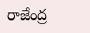రాజేంద్ర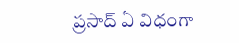ప్రసాద్ ఏ విధంగా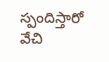స్పందిస్తారో వేచి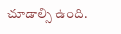చూడాల్సి ఉంది.